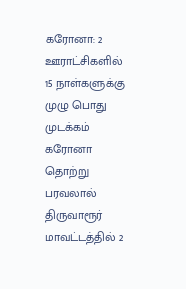கரோனா: 2 ஊராட்சிகளில் 15 நாள்களுக்கு முழு பொது முடக்கம்
கரோனா தொற்று பரவலால் திருவாரூர் மாவட்டத்தில் 2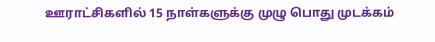ஊராட்சிகளில் 15 நாள்களுக்கு முழு பொது முடக்கம்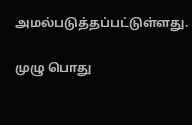அமல்படுத்தப்பட்டுள்ளது.

முழு பொது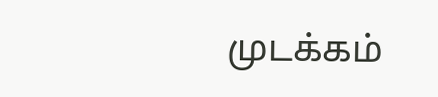முடக்கம்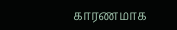காரணமாக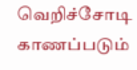வெறிச்சோடி காணப்படும்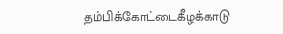தம்பிக்கோட்டைகீழக்காடு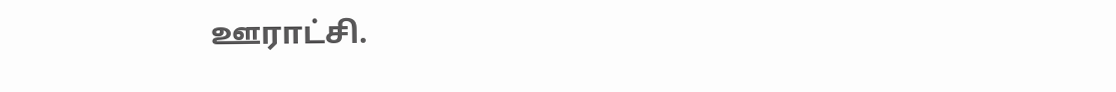ஊராட்சி.